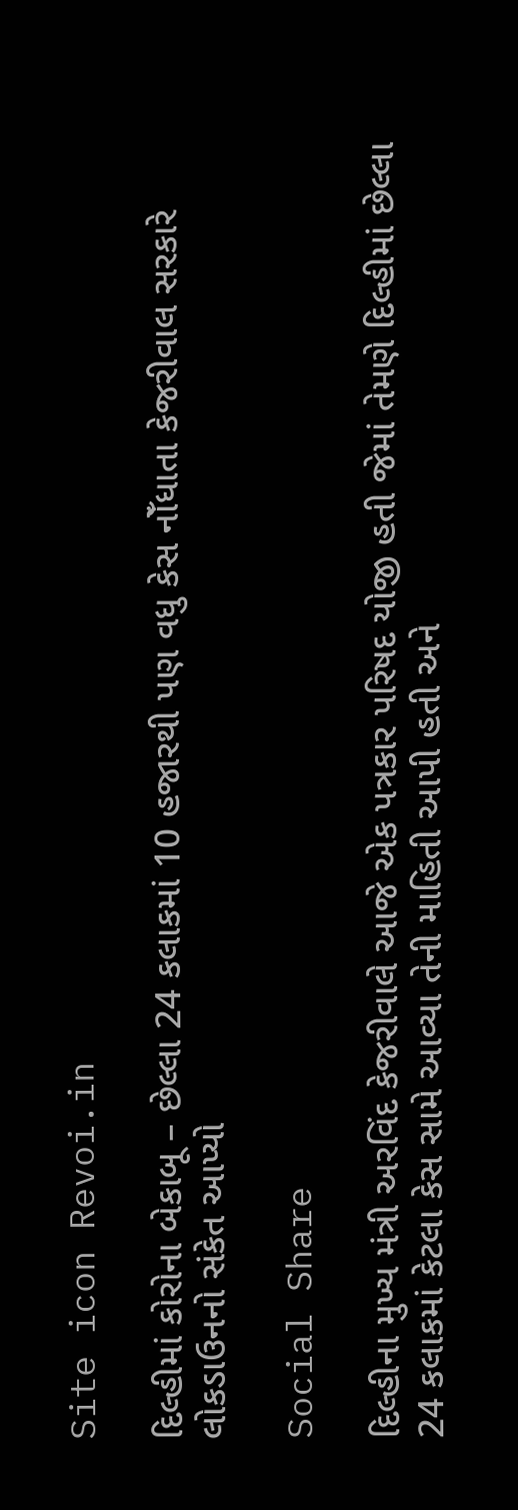Site icon Revoi.in

દિલ્હીમાં કોરોના બેકાબૂ – છેલ્લા 24 કલાકમાં 10 હજારથી પણ વધુ કેસ નોઁધાતા કેજરીવાલ સરકારે લોકડાઉનનો સંકેત આપ્યો

Social Share

દિલ્હીના મુખ્ય મંત્રી અરવિંદ કેજરીવાલે આજે એક પત્રકાર પરિષદ યોજી હતી જેમાં તેમણે દિલ્હીમાં છેલ્લા 24 કલાકમાં કેટલા કેસ સામે આવ્યા તેની માહિતી આપી હતી અને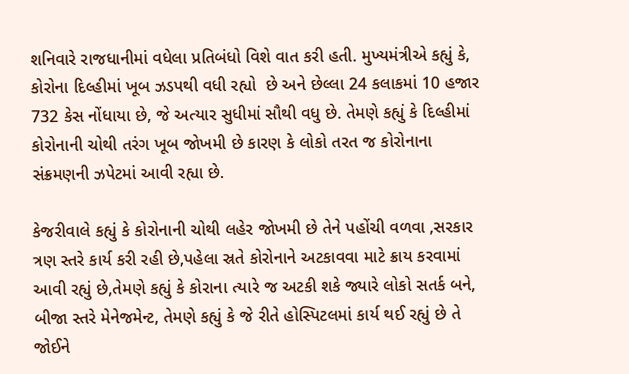શનિવારે રાજધાનીમાં વધેલા પ્રતિબંધો વિશે વાત કરી હતી. મુખ્યમંત્રીએ કહ્યું કે, કોરોના દિલ્હીમાં ખૂબ ઝડપથી વધી રહ્યો  છે અને છેલ્લા 24 કલાકમાં 10 હજાર 732 કેસ નોંધાયા છે, જે અત્યાર સુધીમાં સૌથી વધુ છે. તેમણે કહ્યું કે દિલ્હીમાં કોરોનાની ચોથી તરંગ ખૂબ જોખમી છે કારણ કે લોકો તરત જ કોરોનાના સંક્રમણની ઝપેટમાં આવી રહ્યા છે.

કેજરીવાલે કહ્યું કે કોરોનાની ચોથી લહેર જોખમી છે તેને પહોંચી વળવા ,સરકાર ત્રણ સ્તરે કાર્ય કરી રહી છે,પહેલા સ્રતે કોરોનાને અટકાવવા માટે ક્રાય કરવામાં આવી રહ્યું છે,તેમણે કહ્યું કે કોરાના ત્યારે જ અટકી શકે જ્યારે લોકો સતર્ક બને, બીજા સ્તરે મેનેજમેન્ટ, તેમણે કહ્યું કે જે રીતે હોસ્પિટલમાં કાર્ય થઈ રહ્યું છે તે જોઈને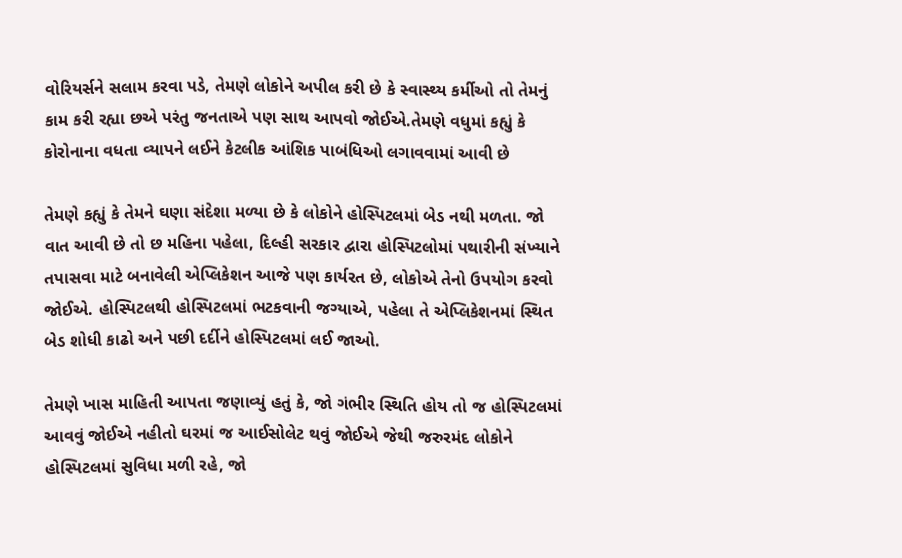વોરિયર્સને સલામ કરવા પડે, તેમણે લોકોને અપીલ કરી છે કે સ્વાસ્થ્ય કર્મીઓ તો તેમનું કામ કરી રહ્યા છએ પરંતુ જનતાએ પણ સાથ આપવો જોઈએ.તેમણે વધુમાં કહ્યું કે કોરોનાના વધતા વ્યાપને લઈને કેટલીક આંશિક પાબંધિઓ લગાવવામાં આવી છે

તેમણે કહ્યું કે તેમને ઘણા સંદેશા મળ્યા છે કે લોકોને હોસ્પિટલમાં બેડ નથી મળતા. જો વાત આવી છે તો છ મહિના પહેલા, દિલ્હી સરકાર દ્વારા હોસ્પિટલોમાં પથારીની સંખ્યાને તપાસવા માટે બનાવેલી એપ્લિકેશન આજે પણ કાર્યરત છે, લોકોએ તેનો ઉપયોગ કરવો જોઈએ. હોસ્પિટલથી હોસ્પિટલમાં ભટકવાની જગ્યાએ, પહેલા તે એપ્લિકેશનમાં સ્થિત બેડ શોધી કાઢો અને પછી દર્દીને હોસ્પિટલમાં લઈ જાઓ.

તેમણે ખાસ માહિતી આપતા જણાવ્યું હતું કે, જો ગંભીર સ્થિતિ હોય તો જ હોસ્પિટલમાં આવવું જોઈએ નહીતો ઘરમાં જ આઈસોલેટ થવું જોઈએ જેથી જરુરમંદ લોકોને હોસ્પિટલમાં સુવિધા મળી રહે, જો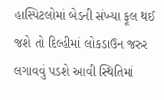હાસ્પિટલોમાં બેડની સંખ્યા ફૂલ થઈ જશે તો દિલ્હીમાં લોકડાઉન જરુર લગાવવું પડશે આવી સ્થિતિમાં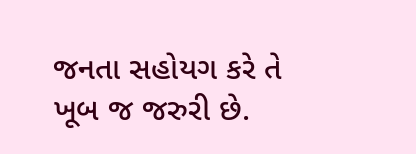જનતા સહોયગ કરે તે ખૂબ જ જરુરી છે.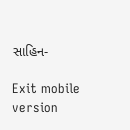સાહિન-

Exit mobile version